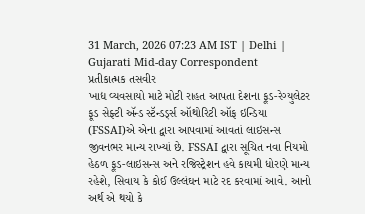31 March, 2026 07:23 AM IST | Delhi | Gujarati Mid-day Correspondent
પ્રતીકાત્મક તસવીર
ખાદ્ય વ્યવસાયો માટે મોટી રાહત આપતા દેશના ફૂડ-રેગ્યુલેટર ફૂડ સેફ્ટી ઍન્ડ સ્ટૅન્ડર્ડ્સ ઑથોરિટી ઑફ ઇન્ડિયા (FSSAI)એ એના દ્વારા આપવામાં આવતાં લાઇસન્સ જીવનભર માન્ય રાખ્યાં છે. FSSAI દ્વારા સૂચિત નવા નિયમો હેઠળ ફૂડ-લાઇસન્સ અને રજિસ્ટ્રેશન હવે કાયમી ધોરણે માન્ય રહેશે, સિવાય કે કોઈ ઉલ્લંઘન માટે રદ કરવામાં આવે. આનો અર્થ એ થયો કે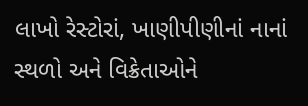લાખો રેસ્ટોરાં, ખાણીપીણીનાં નાનાં સ્થળો અને વિક્રેતાઓને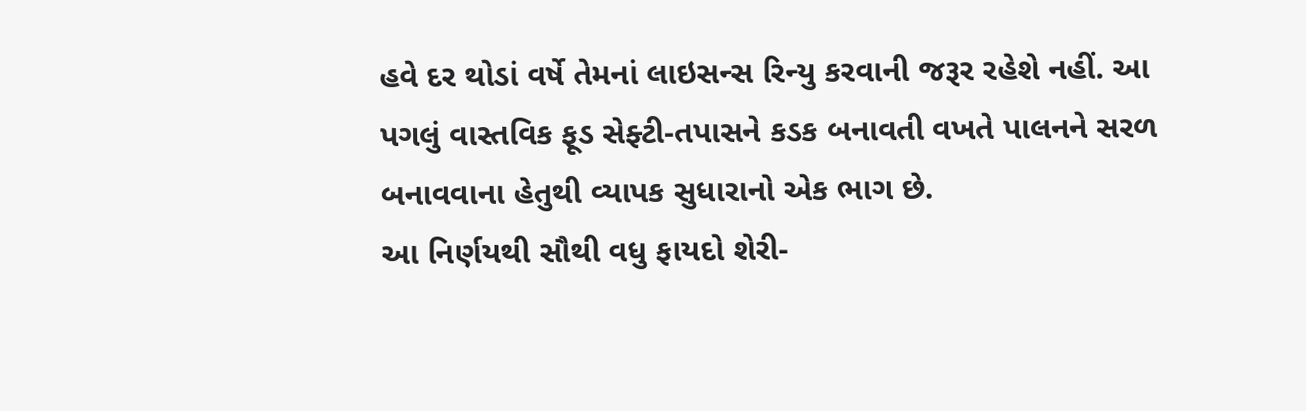હવે દર થોડાં વર્ષે તેમનાં લાઇસન્સ રિન્યુ કરવાની જરૂર રહેશે નહીં. આ પગલું વાસ્તવિક ફૂડ સેફ્ટી-તપાસને કડક બનાવતી વખતે પાલનને સરળ બનાવવાના હેતુથી વ્યાપક સુધારાનો એક ભાગ છે.
આ નિર્ણયથી સૌથી વધુ ફાયદો શેરી-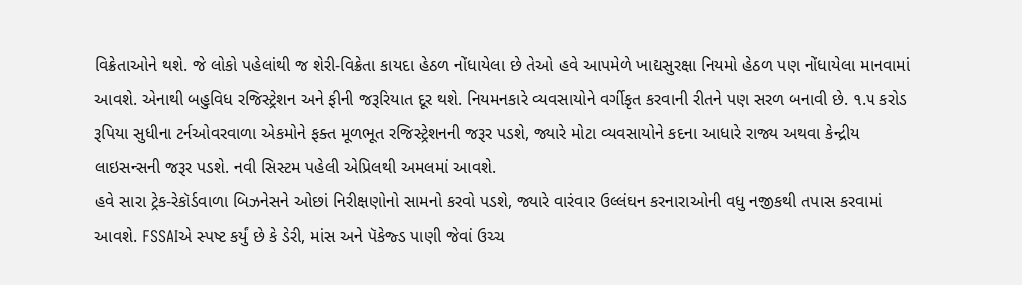વિક્રેતાઓને થશે. જે લોકો પહેલાંથી જ શેરી-વિક્રેતા કાયદા હેઠળ નોંધાયેલા છે તેઓ હવે આપમેળે ખાદ્યસુરક્ષા નિયમો હેઠળ પણ નોંધાયેલા માનવામાં આવશે. એનાથી બહુવિધ રજિસ્ટ્રેશન અને ફીની જરૂરિયાત દૂર થશે. નિયમનકારે વ્યવસાયોને વર્ગીકૃત કરવાની રીતને પણ સરળ બનાવી છે. ૧.૫ કરોડ રૂપિયા સુધીના ટર્નઓવરવાળા એકમોને ફક્ત મૂળભૂત રજિસ્ટ્રેશનની જરૂર પડશે, જ્યારે મોટા વ્યવસાયોને કદના આધારે રાજ્ય અથવા કેન્દ્રીય લાઇસન્સની જરૂર પડશે. નવી સિસ્ટમ પહેલી એપ્રિલથી અમલમાં આવશે.
હવે સારા ટ્રેક-રેકૉર્ડવાળા બિઝનેસને ઓછાં નિરીક્ષણોનો સામનો કરવો પડશે, જ્યારે વારંવાર ઉલ્લંઘન કરનારાઓની વધુ નજીકથી તપાસ કરવામાં આવશે. FSSAIએ સ્પષ્ટ કર્યું છે કે ડેરી, માંસ અને પૅકેજ્ડ પાણી જેવાં ઉચ્ચ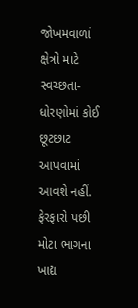જોખમવાળાં ક્ષેત્રો માટે સ્વચ્છતા-ધોરણોમાં કોઈ છૂટછાટ આપવામાં આવશે નહીં. ફેરફારો પછી મોટા ભાગના ખાદ્ય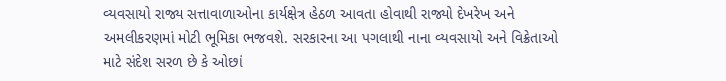વ્યવસાયો રાજ્ય સત્તાવાળાઓના કાર્યક્ષેત્ર હેઠળ આવતા હોવાથી રાજ્યો દેખરેખ અને અમલીકરણમાં મોટી ભૂમિકા ભજવશે. સરકારના આ પગલાથી નાના વ્યવસાયો અને વિક્રેતાઓ માટે સંદેશ સરળ છે કે ઓછાં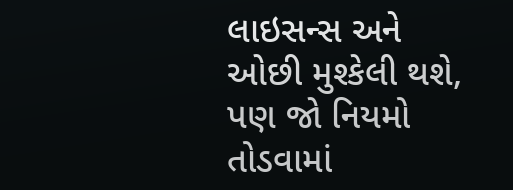લાઇસન્સ અને ઓછી મુશ્કેલી થશે, પણ જો નિયમો તોડવામાં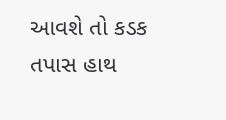આવશે તો કડક તપાસ હાથ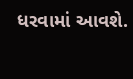ધરવામાં આવશે.